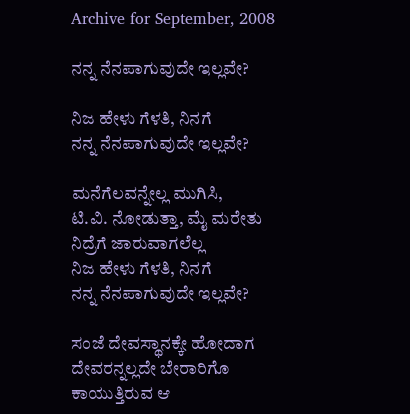Archive for September, 2008

ನನ್ನ ನೆನಪಾಗುವುದೇ ಇಲ್ಲವೇ?

ನಿಜ ಹೇಳು ಗೆಳತಿ, ನಿನಗೆ
ನನ್ನ ನೆನಪಾಗುವುದೇ ಇಲ್ಲವೇ?

ಮನೆಗೆಲವನ್ನೇಲ್ಲ ಮುಗಿಸಿ,
ಟಿ.ವಿ. ನೋಡುತ್ತಾ, ಮೈ ಮರೇತು
ನಿದ್ರೆಗೆ ಜಾರುವಾಗಲೆಲ್ಲ
ನಿಜ ಹೇಳು ಗೆಳತಿ, ನಿನಗೆ
ನನ್ನ ನೆನಪಾಗುವುದೇ ಇಲ್ಲವೇ?

ಸಂಜೆ ದೇವಸ್ಥಾನಕ್ಕೇ ಹೋದಾಗ
ದೇವರನ್ನಲ್ಲದೇ ಬೇರಾರಿಗೊ
ಕಾಯುತ್ತಿರುವ ಆ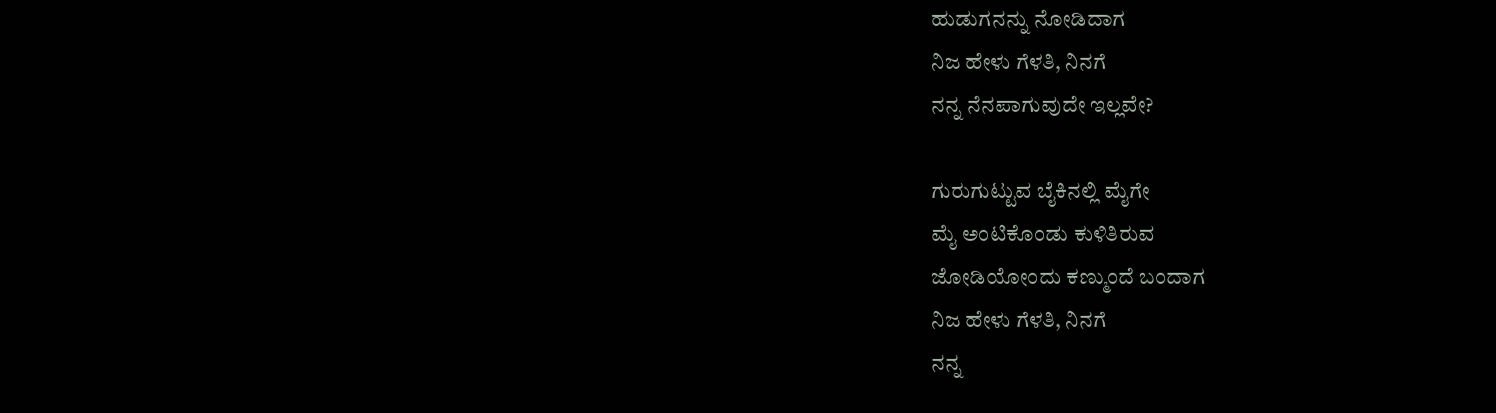ಹುಡುಗನನ್ನು ನೋಡಿದಾಗ
ನಿಜ ಹೇಳು ಗೆಳತಿ, ನಿನಗೆ
ನನ್ನ ನೆನಪಾಗುವುದೇ ಇಲ್ಲವೇ?

ಗುರುಗುಟ್ಟುವ ಬೈಕಿನಲ್ಲಿ ಮೈಗೇ
ಮೈ ಅಂಟಿಕೊಂಡು ಕುಳಿತಿರುವ
ಜೋಡಿಯೋಂದು ಕಣ್ಮುಂದೆ ಬಂದಾಗ
ನಿಜ ಹೇಳು ಗೆಳತಿ, ನಿನಗೆ
ನನ್ನ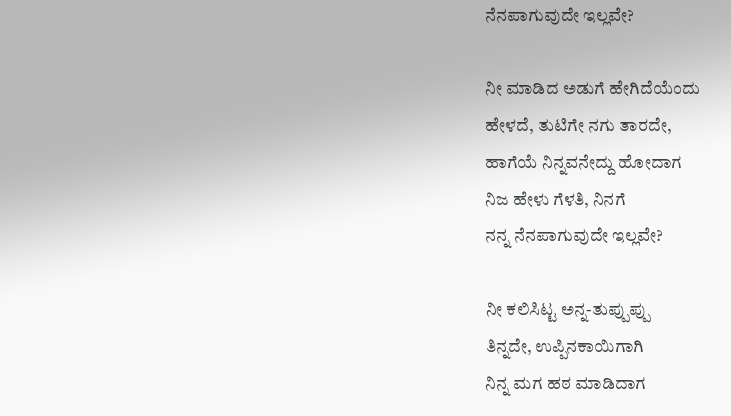ನೆನಪಾಗುವುದೇ ಇಲ್ಲವೇ?

ನೀ ಮಾಡಿದ ಅಡುಗೆ ಹೇಗಿದೆಯೆಂದು
ಹೇಳದೆ, ತುಟಿಗೇ ನಗು ತಾರದೇ,
ಹಾಗೆಯೆ ನಿನ್ನವನೇದ್ದು ಹೋದಾಗ
ನಿಜ ಹೇಳು ಗೆಳತಿ, ನಿನಗೆ
ನನ್ನ ನೆನಪಾಗುವುದೇ ಇಲ್ಲವೇ?

ನೀ ಕಲಿಸಿಟ್ಟ ಅನ್ನ-ತುಪ್ಪುಪ್ಪು
ತಿನ್ನದೇ, ಉಪ್ಪಿನಕಾಯಿಗಾಗಿ
ನಿನ್ನ ಮಗ ಹಠ ಮಾಡಿದಾಗ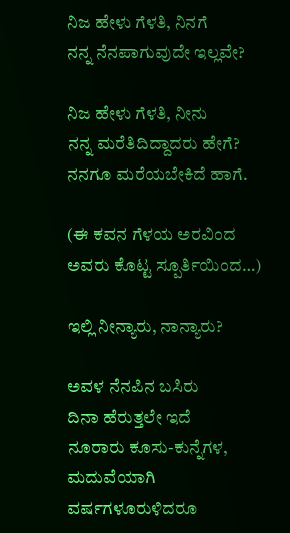ನಿಜ ಹೇಳು ಗೆಳತಿ, ನಿನಗೆ
ನನ್ನ ನೆನಪಾಗುವುದೇ ಇಲ್ಲವೇ?

ನಿಜ ಹೇಳು ಗೆಳತಿ, ನೀನು
ನನ್ನ ಮರೆತಿದಿದ್ದಾದರು ಹೇಗೆ?
ನನಗೂ ಮರೆಯಬೇಕಿದೆ ಹಾಗೆ.

(ಈ ಕವನ ಗೆಳಯ ಅರವಿಂದ ಅವರು ಕೊಟ್ಟ ಸ್ಪೂರ್ತಿಯಿಂದ…)

ಇಲ್ಲಿ ನೀನ್ಯಾರು, ನಾನ್ಯಾರು?

ಅವಳ ನೆನಪಿನ ಬಸಿರು
ದಿನಾ ಹೆರುತ್ತಲೇ ಇದೆ
ನೂರಾರು ಕೂಸು-ಕುನ್ನೆಗಳ,
ಮದುವೆಯಾಗಿ ವರ್ಷಗಳೂರುಳಿದರೂ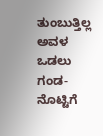ತುಂಬುತ್ತಿಲ್ಲ ಅವಳ ಒಡಲು ಗಂಡ-
ನೊಟ್ಟಿಗೆ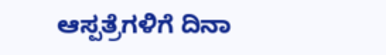ಆಸ್ಪತ್ರೆಗಳಿಗೆ ದಿನಾ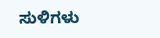ಸುಳಿಗಳು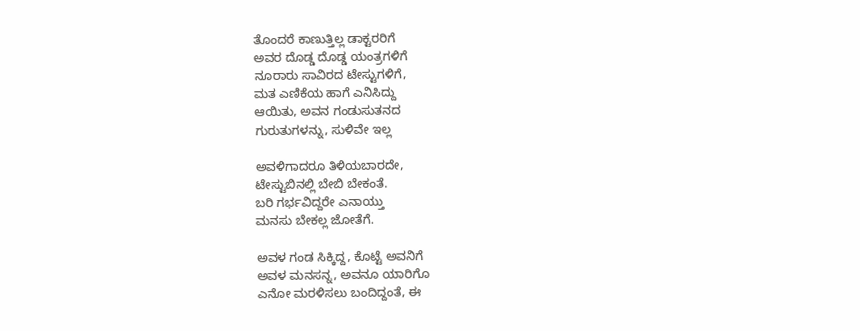ತೊಂದರೆ ಕಾಣುತ್ತಿಲ್ಲ ಡಾಕ್ಟರರಿಗೆ
ಅವರ ದೊಡ್ಡ ದೊಡ್ಡ ಯಂತ್ರಗಳಿಗೆ
ನೂರಾರು ಸಾವಿರದ ಟೇಸ್ಟುಗಳಿಗೆ,
ಮತ ಎಣಿಕೆಯ ಹಾಗೆ ಎನಿಸಿದ್ದು
ಆಯಿತು, ಅವನ ಗಂಡುಸುತನದ
ಗುರುತುಗಳನ್ನು, ಸುಳಿವೇ ಇಲ್ಲ

ಅವಳಿಗಾದರೂ ತಿಳಿಯಬಾರದೇ,
ಟೇಸ್ಟುಬಿನಲ್ಲಿ ಬೇಬಿ ಬೇಕಂತೆ.
ಬರಿ ಗರ್ಭವಿದ್ದರೇ ಎನಾಯ್ತು
ಮನಸು ಬೇಕಲ್ಲ ಜೋತೆಗೆ.

ಅವಳ ಗಂಡ ಸಿಕ್ಕಿದ್ದ, ಕೊಟ್ಟೆ ಅವನಿಗೆ
ಅವಳ ಮನಸನ್ನ, ಅವನೂ ಯಾರಿಗೊ
ಎನೋ ಮರಳಿಸಲು ಬಂದಿದ್ದಂತೆ, ಈ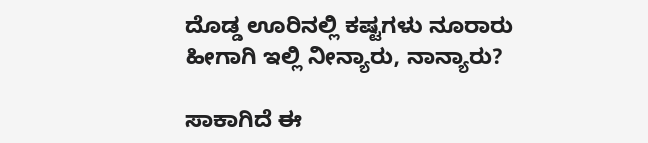ದೊಡ್ಡ ಊರಿನಲ್ಲಿ ಕಷ್ಟಗಳು ನೂರಾರು
ಹೀಗಾಗಿ ಇಲ್ಲಿ ನೀನ್ಯಾರು, ನಾನ್ಯಾರು?

ಸಾಕಾಗಿದೆ ಈ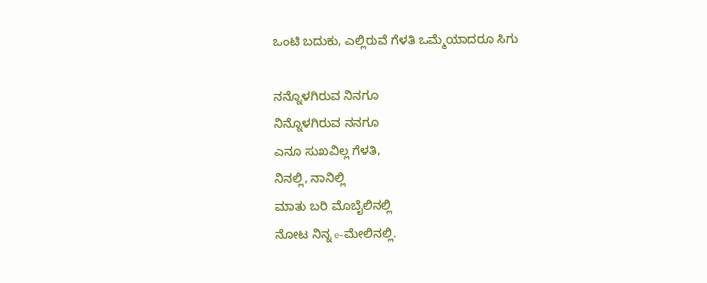ಒಂಟಿ ಬದುಕು, ಎಲ್ಲಿರುವೆ ಗೆಳತಿ ಒಮ್ಮೆಯಾದರೂ ಸಿಗು

ನನ್ನೊಳಗಿರುವ ನಿನಗೂ
ನಿನ್ನೊಳಗಿರುವ ನನಗೂ
ಎನೂ ಸುಖವಿಲ್ಲ ಗೆಳತಿ,
ನಿನಲ್ಲಿ, ನಾನಿಲ್ಲಿ
ಮಾತು ಬರಿ ಮೊಬೈಲಿನಲ್ಲಿ
ನೋಟ ನಿನ್ನ e-ಮೇಲಿನಲ್ಲಿ.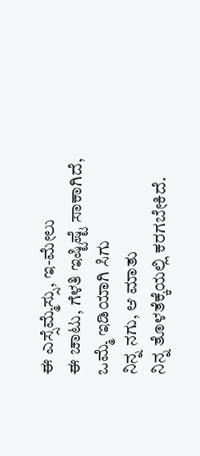ಈ ಎಸ್ಸೆಮ್ಮೆಸ್ಸು, ಇ-ಮೇಲು
ಈ ಚಾಟು, ಗೆಳತಿ ಇಷ್ಟಿಷ್ಟೆ ಸಾಕಾಗಿದೆ,
ಒಮ್ಮೆ ಇಡಿಯಾಗಿ ಸಿಗು
ನಿನ್ನ ನಗು, ಆ ಮಾತು
ನಿನ್ನ ತೊಳತೆಕ್ಕೆಯಲ್ಲಿ ಕರಗಬೇಕಿದೆ.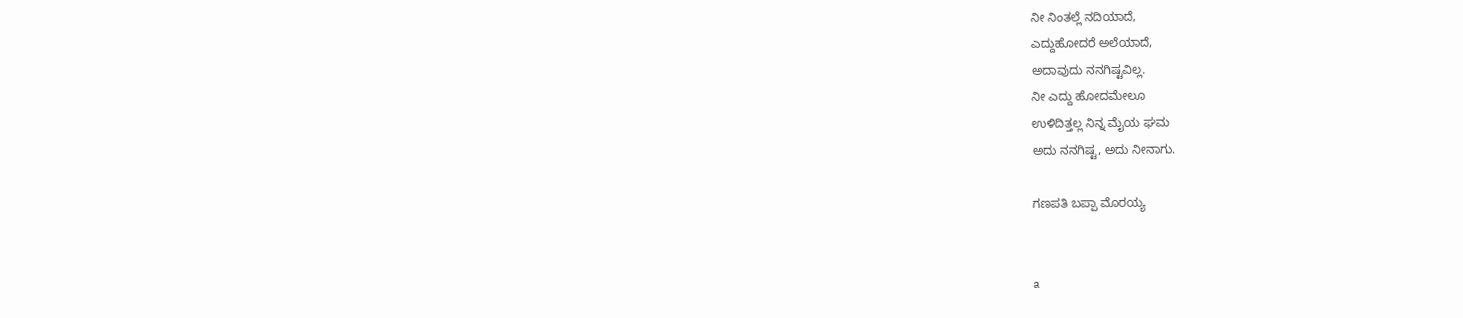ನೀ ನಿಂತಲ್ಲೆ ನದಿಯಾದೆ,
ಎದ್ದುಹೋದರೆ ಅಲೆಯಾದೆ,
ಅದಾವುದು ನನಗಿಷ್ಟವಿಲ್ಲ.
ನೀ ಎದ್ದು ಹೋದಮೇಲೂ
ಉಳಿದಿತ್ತಲ್ಲ ನಿನ್ನ ಮೈಯ ಘಮ
ಅದು ನನಗಿಷ್ಟ, ಅದು ನೀನಾಗು.

ಗಣಪತಿ ಬಪ್ಪಾ ಮೊರಯ್ಯ


a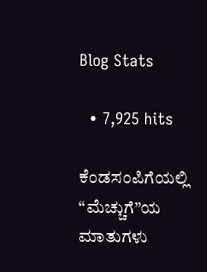Blog Stats

  • 7,925 hits

ಕೆಂಡಸಂಪಿಗೆಯಲ್ಲಿ “ಮೆಚ್ಚುಗೆ”ಯ ಮಾತುಗಳು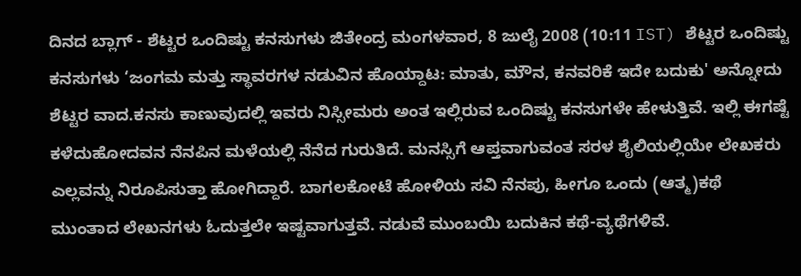ದಿನದ ಬ್ಲಾಗ್ - ಶೆಟ್ಟರ ಒಂದಿಷ್ಟು ಕನಸುಗಳು ಜಿತೇಂದ್ರ ಮಂಗಳವಾರ, 8 ಜುಲೈ 2008 (10:11 IST) ಶೆಟ್ಟರ ಒಂದಿಷ್ಟು ಕನಸುಗಳು ‘ಜಂಗಮ ಮತ್ತು ಸ್ಥಾವರಗಳ ನಡುವಿನ ಹೊಯ್ದಾಟ: ಮಾತು, ಮೌನ, ಕನವರಿಕೆ ಇದೇ ಬದುಕು' ಅನ್ನೋದು ಶೆಟ್ಟರ ವಾದ.ಕನಸು ಕಾಣುವುದಲ್ಲಿ ಇವರು ನಿಸ್ಸೀಮರು ಅಂತ ಇಲ್ಲಿರುವ ಒಂದಿಷ್ಟು ಕನಸುಗಳೇ ಹೇಳುತ್ತಿವೆ. ಇಲ್ಲಿ ಈಗಷ್ಟೆ ಕಳೆದುಹೋದವನ ನೆನಪಿನ ಮಳೆಯಲ್ಲಿ ನೆನೆದ ಗುರುತಿದೆ. ಮನಸ್ಸಿಗೆ ಆಪ್ತವಾಗುವಂತ ಸರಳ ಶೈಲಿಯಲ್ಲಿಯೇ ಲೇಖಕರು ಎಲ್ಲವನ್ನು ನಿರೂಪಿಸುತ್ತಾ ಹೋಗಿದ್ದಾರೆ. ಬಾಗಲಕೋಟೆ ಹೋಳಿಯ ಸವಿ ನೆನಪು, ಹೀಗೂ ಒಂದು (ಆತ್ಮ)ಕಥೆ ಮುಂತಾದ ಲೇಖನಗಳು ಓದುತ್ತಲೇ ಇಷ್ಟವಾಗುತ್ತವೆ. ನಡುವೆ ಮುಂಬಯಿ ಬದುಕಿನ ಕಥೆ-ವ್ಯಥೆಗಳಿವೆ.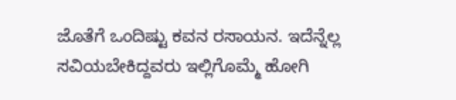ಜೊತೆಗೆ ಒಂದಿಷ್ಟು ಕವನ ರಸಾಯನ. ಇದೆನ್ನೆಲ್ಲ ಸವಿಯಬೇಕಿದ್ದವರು ಇಲ್ಲಿಗೊಮ್ಮೆ ಹೋಗಿ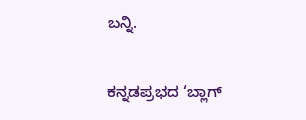ಬನ್ನಿ.

ಕನ್ನಡಪ್ರಭದ ‘ಬ್ಲಾಗ್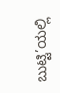ಬುಟ್ಟಿ’ಯಲ್ಲಿ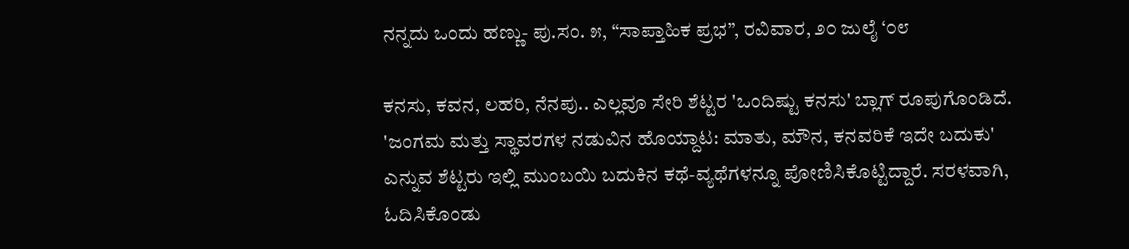ನನ್ನದು ಒಂದು ಹಣ್ಣು- ಪು.ಸಂ. ೫, “ಸಾಪ್ತಾಹಿಕ ಪ್ರಭ”, ರವಿವಾರ, ೨೦ ಜುಲೈ ‘೦೮

ಕನಸು, ಕವನ, ಲಹರಿ, ನೆನಪು.. ಎಲ್ಲವೂ ಸೇರಿ ಶೆಟ್ಟರ 'ಒಂದಿಷ್ಟು ಕನಸು' ಬ್ಲಾಗ್ ರೂಪುಗೊಂಡಿದೆ. 'ಜಂಗಮ ಮತ್ತು ಸ್ಥಾವರಗಳ ನಡುವಿನ ಹೊಯ್ದಾಟ: ಮಾತು, ಮೌನ, ಕನವರಿಕೆ ಇದೇ ಬದುಕು' ಎನ್ನುವ ಶೆಟ್ಟರು ಇಲ್ಲಿ ಮುಂಬಯಿ ಬದುಕಿನ ಕಥೆ-ವ್ಯಥೆಗಳನ್ನೂ ಪೋಣಿಸಿಕೊಟ್ಟಿದ್ದಾರೆ. ಸರಳವಾಗಿ, ಓದಿಸಿಕೊಂಡು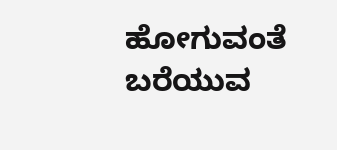ಹೋಗುವಂತೆ ಬರೆಯುವ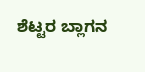ಶೆಟ್ಟರ ಬ್ಲಾಗನ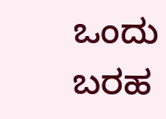ಒಂದು ಬರಹ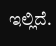ಇಲ್ಲಿದೆ.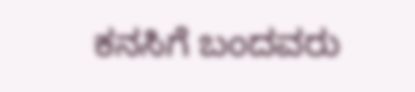ಕನಸಿಗೆ ಬಂದವರು